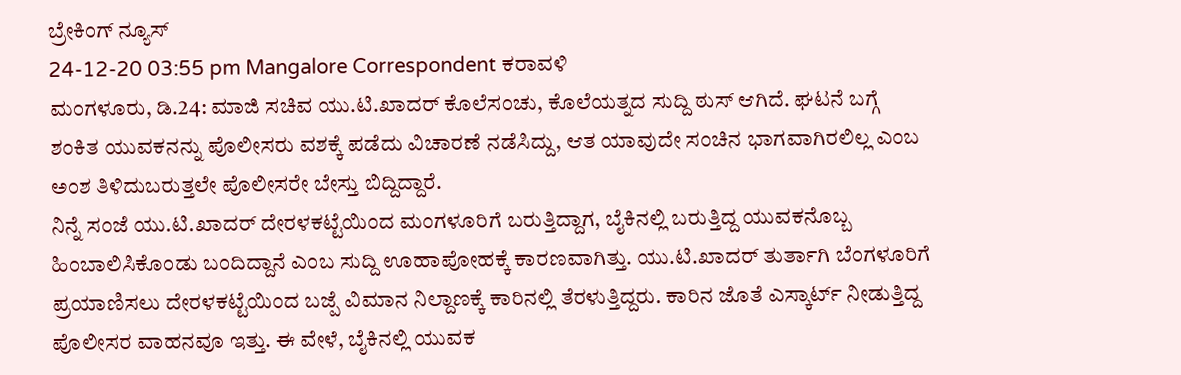ಬ್ರೇಕಿಂಗ್ ನ್ಯೂಸ್
24-12-20 03:55 pm Mangalore Correspondent ಕರಾವಳಿ
ಮಂಗಳೂರು, ಡಿ.24: ಮಾಜಿ ಸಚಿವ ಯು.ಟಿ.ಖಾದರ್ ಕೊಲೆಸಂಚು, ಕೊಲೆಯತ್ನದ ಸುದ್ದಿ ಠುಸ್ ಆಗಿದೆ. ಘಟನೆ ಬಗ್ಗೆ ಶಂಕಿತ ಯುವಕನನ್ನು ಪೊಲೀಸರು ವಶಕ್ಕೆ ಪಡೆದು ವಿಚಾರಣೆ ನಡೆಸಿದ್ದು, ಆತ ಯಾವುದೇ ಸಂಚಿನ ಭಾಗವಾಗಿರಲಿಲ್ಲ ಎಂಬ ಅಂಶ ತಿಳಿದುಬರುತ್ತಲೇ ಪೊಲೀಸರೇ ಬೇಸ್ತು ಬಿದ್ದಿದ್ದಾರೆ.
ನಿನ್ನೆ ಸಂಜೆ ಯು.ಟಿ.ಖಾದರ್ ದೇರಳಕಟ್ಟೆಯಿಂದ ಮಂಗಳೂರಿಗೆ ಬರುತ್ತಿದ್ದಾಗ, ಬೈಕಿನಲ್ಲಿ ಬರುತ್ತಿದ್ದ ಯುವಕನೊಬ್ಬ ಹಿಂಬಾಲಿಸಿಕೊಂಡು ಬಂದಿದ್ದಾನೆ ಎಂಬ ಸುದ್ದಿ ಊಹಾಪೋಹಕ್ಕೆ ಕಾರಣವಾಗಿತ್ತು. ಯು.ಟಿ.ಖಾದರ್ ತುರ್ತಾಗಿ ಬೆಂಗಳೂರಿಗೆ ಪ್ರಯಾಣಿಸಲು ದೇರಳಕಟ್ಟೆಯಿಂದ ಬಜ್ಪೆ ವಿಮಾನ ನಿಲ್ದಾಣಕ್ಕೆ ಕಾರಿನಲ್ಲಿ ತೆರಳುತ್ತಿದ್ದರು. ಕಾರಿನ ಜೊತೆ ಎಸ್ಕಾರ್ಟ್ ನೀಡುತ್ತಿದ್ದ ಪೊಲೀಸರ ವಾಹನವೂ ಇತ್ತು. ಈ ವೇಳೆ, ಬೈಕಿನಲ್ಲಿ ಯುವಕ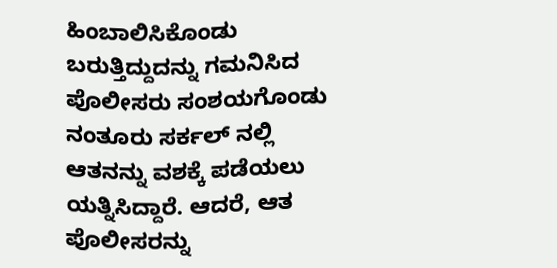ಹಿಂಬಾಲಿಸಿಕೊಂಡು ಬರುತ್ತಿದ್ದುದನ್ನು ಗಮನಿಸಿದ ಪೊಲೀಸರು ಸಂಶಯಗೊಂಡು ನಂತೂರು ಸರ್ಕಲ್ ನಲ್ಲಿ ಆತನನ್ನು ವಶಕ್ಕೆ ಪಡೆಯಲು ಯತ್ನಿಸಿದ್ದಾರೆ. ಆದರೆ, ಆತ ಪೊಲೀಸರನ್ನು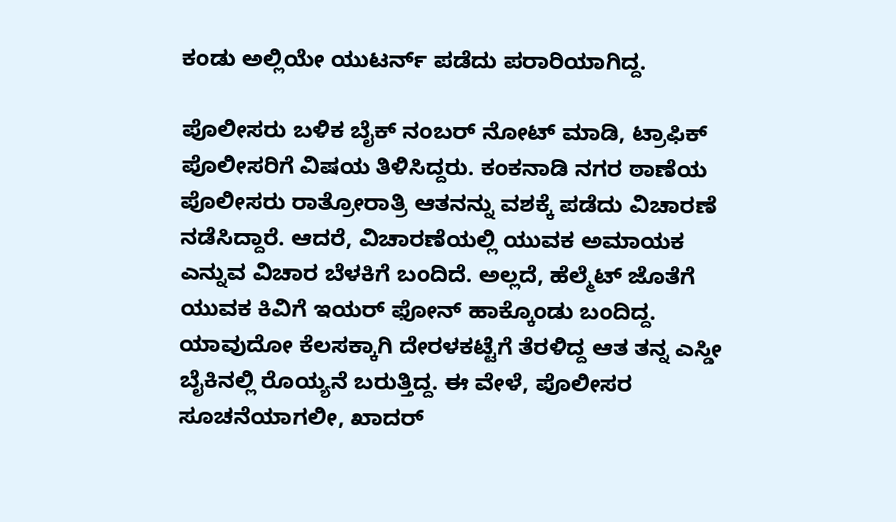ಕಂಡು ಅಲ್ಲಿಯೇ ಯುಟರ್ನ್ ಪಡೆದು ಪರಾರಿಯಾಗಿದ್ದ.

ಪೊಲೀಸರು ಬಳಿಕ ಬೈಕ್ ನಂಬರ್ ನೋಟ್ ಮಾಡಿ, ಟ್ರಾಫಿಕ್ ಪೊಲೀಸರಿಗೆ ವಿಷಯ ತಿಳಿಸಿದ್ದರು. ಕಂಕನಾಡಿ ನಗರ ಠಾಣೆಯ ಪೊಲೀಸರು ರಾತ್ರೋರಾತ್ರಿ ಆತನನ್ನು ವಶಕ್ಕೆ ಪಡೆದು ವಿಚಾರಣೆ ನಡೆಸಿದ್ದಾರೆ. ಆದರೆ, ವಿಚಾರಣೆಯಲ್ಲಿ ಯುವಕ ಅಮಾಯಕ ಎನ್ನುವ ವಿಚಾರ ಬೆಳಕಿಗೆ ಬಂದಿದೆ. ಅಲ್ಲದೆ, ಹೆಲ್ಮೆಟ್ ಜೊತೆಗೆ ಯುವಕ ಕಿವಿಗೆ ಇಯರ್ ಫೋನ್ ಹಾಕ್ಕೊಂಡು ಬಂದಿದ್ದ. ಯಾವುದೋ ಕೆಲಸಕ್ಕಾಗಿ ದೇರಳಕಟ್ಟೆಗೆ ತೆರಳಿದ್ದ ಆತ ತನ್ನ ಎಸ್ಡೀ ಬೈಕಿನಲ್ಲಿ ರೊಯ್ಯನೆ ಬರುತ್ತಿದ್ದ. ಈ ವೇಳೆ, ಪೊಲೀಸರ ಸೂಚನೆಯಾಗಲೀ, ಖಾದರ್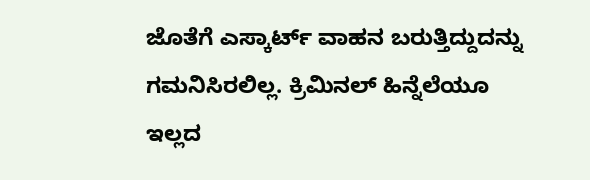ಜೊತೆಗೆ ಎಸ್ಕಾರ್ಟ್ ವಾಹನ ಬರುತ್ತಿದ್ದುದನ್ನು ಗಮನಿಸಿರಲಿಲ್ಲ. ಕ್ರಿಮಿನಲ್ ಹಿನ್ನೆಲೆಯೂ ಇಲ್ಲದ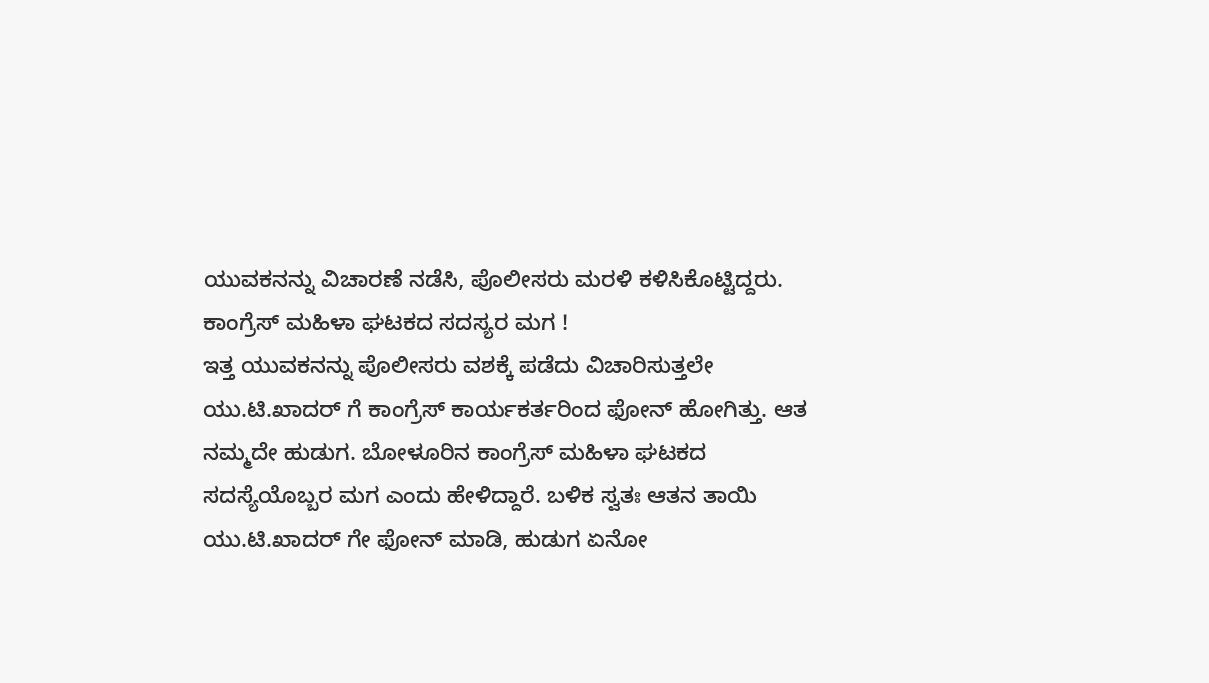ಯುವಕನನ್ನು ವಿಚಾರಣೆ ನಡೆಸಿ, ಪೊಲೀಸರು ಮರಳಿ ಕಳಿಸಿಕೊಟ್ಟಿದ್ದರು.
ಕಾಂಗ್ರೆಸ್ ಮಹಿಳಾ ಘಟಕದ ಸದಸ್ಯರ ಮಗ !
ಇತ್ತ ಯುವಕನನ್ನು ಪೊಲೀಸರು ವಶಕ್ಕೆ ಪಡೆದು ವಿಚಾರಿಸುತ್ತಲೇ ಯು.ಟಿ.ಖಾದರ್ ಗೆ ಕಾಂಗ್ರೆಸ್ ಕಾರ್ಯಕರ್ತರಿಂದ ಫೋನ್ ಹೋಗಿತ್ತು. ಆತ ನಮ್ಮದೇ ಹುಡುಗ. ಬೋಳೂರಿನ ಕಾಂಗ್ರೆಸ್ ಮಹಿಳಾ ಘಟಕದ ಸದಸ್ಯೆಯೊಬ್ಬರ ಮಗ ಎಂದು ಹೇಳಿದ್ದಾರೆ. ಬಳಿಕ ಸ್ವತಃ ಆತನ ತಾಯಿ ಯು.ಟಿ.ಖಾದರ್ ಗೇ ಫೋನ್ ಮಾಡಿ, ಹುಡುಗ ಏನೋ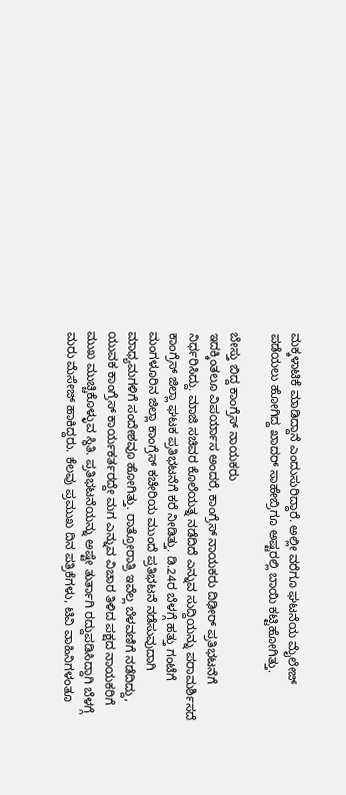ಮಕ್ಕಳಾಟಿಕೆ ಮಾಡಿದ್ದಾನೆ ಎಂದುಸುರಿದ್ದಾರೆ. ಅಲ್ಲೀ ವರೆಗೂ ಘಟನೆಯ ಮೈಲೇಜ್ ಪಡೆಯಲು ಹೋಗಿದ್ದ ಖಾದರ್ ಸಾಹೇಬ್ರಿಗೂ ಅಷ್ಟರಲ್ಲಿ ಬಾಯಿ ಕಟ್ಟಿಹೋಗಿತ್ತು.

ಬೇಸ್ತು ಬಿದ್ದ ಕಾಂಗ್ರೆಸ್ ನಾಯಕರು
ಇದಕ್ಕಿಂತಲೂ ವಿಪರ್ಯಾಸ ಅಂದರೆ, ಕಾಂಗ್ರೆಸ್ ನಾಯಕರು ದಿಢೀರ್ ಪ್ರತಿಭಟನೆಗೆ ನಿರ್ಧರಿಸಿದ್ದು. ಮಾಜಿ ಸಚಿವರ ಕೊಲೆಯತ್ನ ನಡೆದಿದೆ ಎನ್ನುವ ಸುದ್ದಿಯನ್ನು ಪರಾಮರ್ಶಿಸದೆ ಕಾಂಗ್ರೆಸ್ ಜಿಲ್ಲಾ ಘಟಕ ಪ್ರತಿಭಟನೆಗೆ ಕರೆ ನೀಡಿತ್ತು. ಡಿ.24ರ ಬೆಳಗ್ಗೆ ಹತ್ತು ಗಂಟೆಗೆ ಮಂಗಳೂರಿನ ಜಿಲ್ಲಾ ಕಾಂಗ್ರೆಸ್ ಕಚೇರಿಯ ಮುಂದೆ ಪ್ರತಿಭಟನೆ ನಡೆಸುವುದಾಗಿ ಮಾಧ್ಯಮಗಳಿಗೆ ಸಂದೇಶವೂ ಹೋಗಿತ್ತು. ರಾತ್ರೋರಾತ್ರಿ ಇವೆಲ್ಲ ಬೆಳವಣಿಗೆ ನಡೆದಿದ್ದು, ಯುವಕ ಕಾಂಗ್ರೆಸ್ ಕಾರ್ಯಕರ್ತರದ್ದೇ ಮಗ ಎನ್ನುವ ವಿಚಾರ ತಿಳಿದ ಪಕ್ಷದ ನಾಯಕರಿಗೆ ಮುಖ ಮುಚ್ಚಿಕೊಳ್ಳುವ ಸ್ಥಿತಿ. ಪ್ರತಿಭಟನೆಯನ್ನು ಅಷ್ಟೇ ತುರ್ತಾಗಿ ರದ್ದುಪಡಿಸಿದ್ದಾಗಿ ಬೆಳಗ್ಗೆ ಮರು ಮೆಸೇಜ್ ಹಾಕಿದ್ದರು. ಕೆಲವು ಪ್ರಮುಖ ದಿನ ಪತ್ರಿಕೆಗಳು, ಟಿವಿ ವಾಹಿನಿಗಳಂತೂ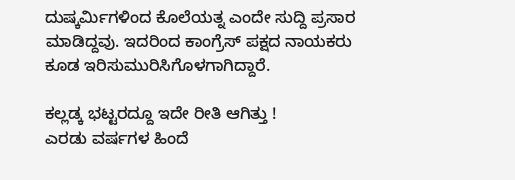ದುಷ್ಕರ್ಮಿಗಳಿಂದ ಕೊಲೆಯತ್ನ ಎಂದೇ ಸುದ್ದಿ ಪ್ರಸಾರ ಮಾಡಿದ್ದವು. ಇದರಿಂದ ಕಾಂಗ್ರೆಸ್ ಪಕ್ಷದ ನಾಯಕರು ಕೂಡ ಇರಿಸುಮುರಿಸಿಗೊಳಗಾಗಿದ್ದಾರೆ.

ಕಲ್ಲಡ್ಕ ಭಟ್ಟರದ್ದೂ ಇದೇ ರೀತಿ ಆಗಿತ್ತು !
ಎರಡು ವರ್ಷಗಳ ಹಿಂದೆ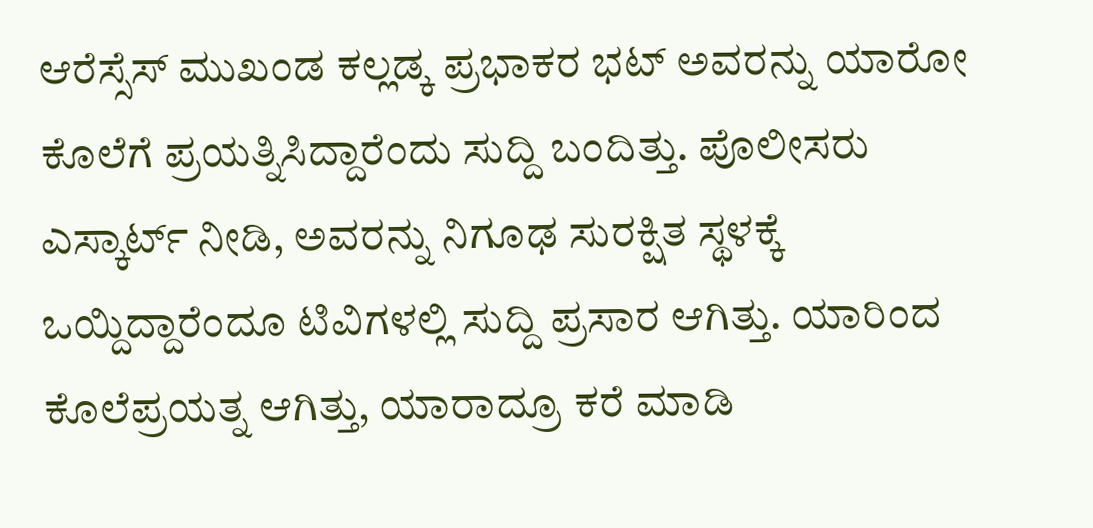ಆರೆಸ್ಸೆಸ್ ಮುಖಂಡ ಕಲ್ಲಡ್ಕ ಪ್ರಭಾಕರ ಭಟ್ ಅವರನ್ನು ಯಾರೋ ಕೊಲೆಗೆ ಪ್ರಯತ್ನಿಸಿದ್ದಾರೆಂದು ಸುದ್ದಿ ಬಂದಿತ್ತು. ಪೊಲೀಸರು ಎಸ್ಕಾರ್ಟ್ ನೀಡಿ, ಅವರನ್ನು ನಿಗೂಢ ಸುರಕ್ಷಿತ ಸ್ಥಳಕ್ಕೆ ಒಯ್ದಿದ್ದಾರೆಂದೂ ಟಿವಿಗಳಲ್ಲಿ ಸುದ್ದಿ ಪ್ರಸಾರ ಆಗಿತ್ತು. ಯಾರಿಂದ ಕೊಲೆಪ್ರಯತ್ನ ಆಗಿತ್ತು, ಯಾರಾದ್ರೂ ಕರೆ ಮಾಡಿ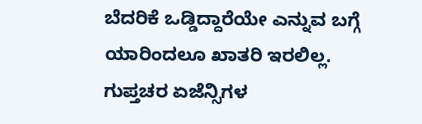ಬೆದರಿಕೆ ಒಡ್ಡಿದ್ದಾರೆಯೇ ಎನ್ನುವ ಬಗ್ಗೆ ಯಾರಿಂದಲೂ ಖಾತರಿ ಇರಲಿಲ್ಲ. ಗುಪ್ತಚರ ಏಜೆನ್ಸಿಗಳ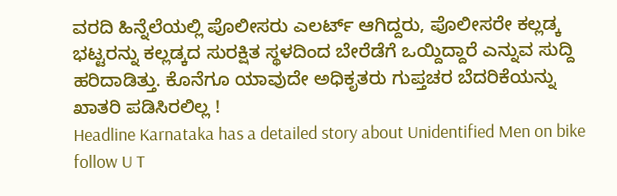ವರದಿ ಹಿನ್ನೆಲೆಯಲ್ಲಿ ಪೊಲೀಸರು ಎಲರ್ಟ್ ಆಗಿದ್ದರು, ಪೊಲೀಸರೇ ಕಲ್ಲಡ್ಕ ಭಟ್ಟರನ್ನು ಕಲ್ಲಡ್ಕದ ಸುರಕ್ಷಿತ ಸ್ಥಳದಿಂದ ಬೇರೆಡೆಗೆ ಒಯ್ದಿದ್ದಾರೆ ಎನ್ನುವ ಸುದ್ದಿ ಹರಿದಾಡಿತ್ತು. ಕೊನೆಗೂ ಯಾವುದೇ ಅಧಿಕೃತರು ಗುಪ್ತಚರ ಬೆದರಿಕೆಯನ್ನು ಖಾತರಿ ಪಡಿಸಿರಲಿಲ್ಲ !
Headline Karnataka has a detailed story about Unidentified Men on bike follow U T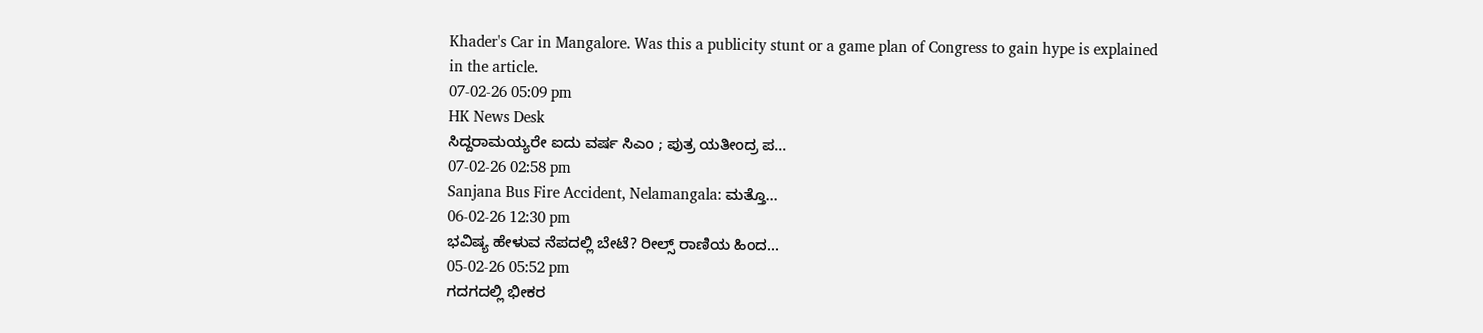Khader's Car in Mangalore. Was this a publicity stunt or a game plan of Congress to gain hype is explained in the article.
07-02-26 05:09 pm
HK News Desk
ಸಿದ್ದರಾಮಯ್ಯರೇ ಐದು ವರ್ಷ ಸಿಎಂ ; ಪುತ್ರ ಯತೀಂದ್ರ ಪ...
07-02-26 02:58 pm
Sanjana Bus Fire Accident, Nelamangala: ಮತ್ತೊ...
06-02-26 12:30 pm
ಭವಿಷ್ಯ ಹೇಳುವ ನೆಪದಲ್ಲಿ ಬೇಟೆ? ರೀಲ್ಸ್ ರಾಣಿಯ ಹಿಂದ...
05-02-26 05:52 pm
ಗದಗದಲ್ಲಿ ಭೀಕರ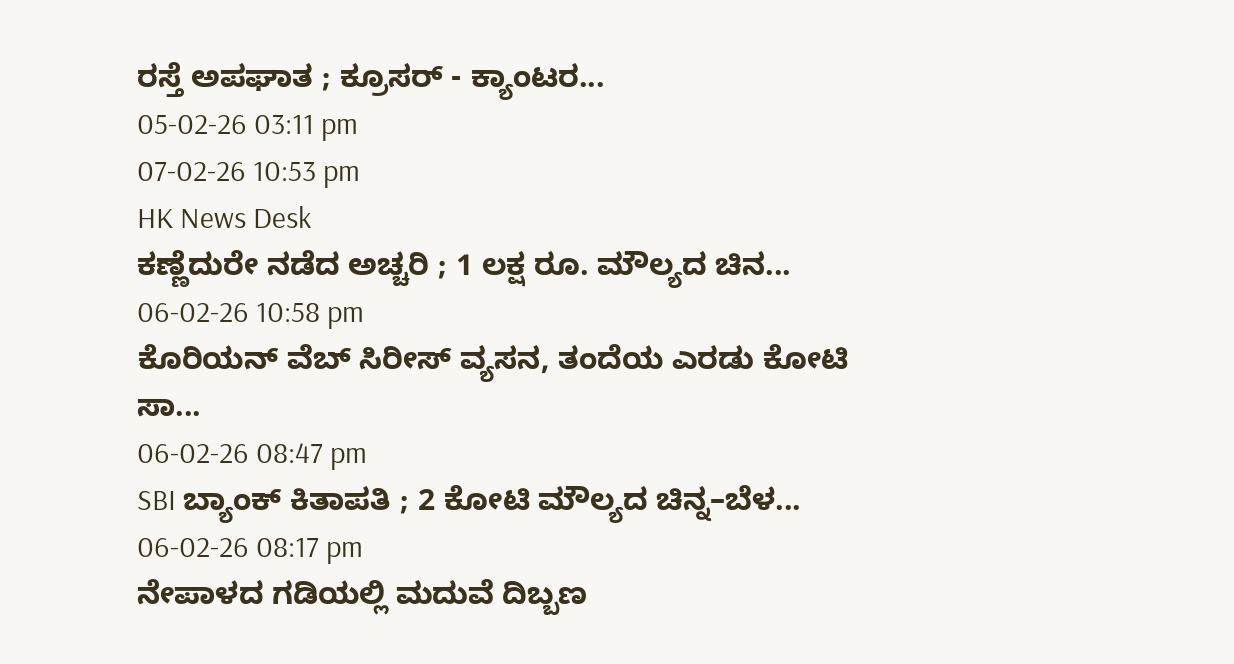ರಸ್ತೆ ಅಪಘಾತ ; ಕ್ರೂಸರ್ - ಕ್ಯಾಂಟರ...
05-02-26 03:11 pm
07-02-26 10:53 pm
HK News Desk
ಕಣ್ಣೆದುರೇ ನಡೆದ ಅಚ್ಚರಿ ; 1 ಲಕ್ಷ ರೂ. ಮೌಲ್ಯದ ಚಿನ...
06-02-26 10:58 pm
ಕೊರಿಯನ್ ವೆಬ್ ಸಿರೀಸ್ ವ್ಯಸನ, ತಂದೆಯ ಎರಡು ಕೋಟಿ ಸಾ...
06-02-26 08:47 pm
SBI ಬ್ಯಾಂಕ್ ಕಿತಾಪತಿ ; 2 ಕೋಟಿ ಮೌಲ್ಯದ ಚಿನ್ನ–ಬೆಳ...
06-02-26 08:17 pm
ನೇಪಾಳದ ಗಡಿಯಲ್ಲಿ ಮದುವೆ ದಿಬ್ಬಣ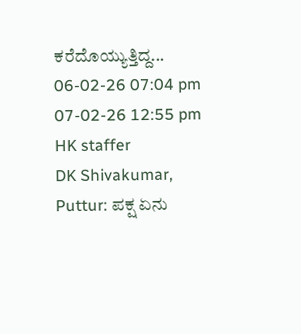ಕರೆದೊಯ್ಯುತ್ತಿದ್ದ...
06-02-26 07:04 pm
07-02-26 12:55 pm
HK staffer
DK Shivakumar, Puttur: ಪಕ್ಷ ಏನು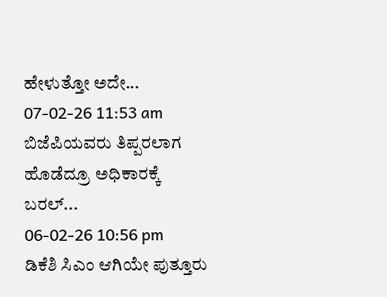ಹೇಳುತ್ತೋ ಅದೇ...
07-02-26 11:53 am
ಬಿಜೆಪಿಯವರು ತಿಪ್ಪರಲಾಗ ಹೊಡೆದ್ರೂ ಅಧಿಕಾರಕ್ಕೆ ಬರಲ್...
06-02-26 10:56 pm
ಡಿಕೆಶಿ ಸಿಎಂ ಆಗಿಯೇ ಪುತ್ತೂರು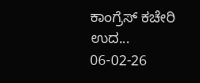ಕಾಂಗ್ರೆಸ್ ಕಚೇರಿ ಉದ...
06-02-26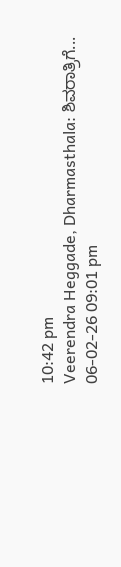10:42 pm
Veerendra Heggade, Dharmasthala: ಶಿವರಾತ್ರಿಗೆ...
06-02-26 09:01 pm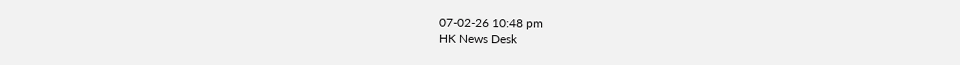07-02-26 10:48 pm
HK News Desk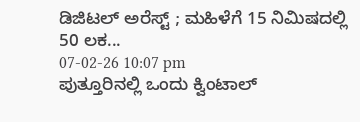ಡಿಜಿಟಲ್ ಅರೆಸ್ಟ್ ; ಮಹಿಳೆಗೆ 15 ನಿಮಿಷದಲ್ಲಿ 50 ಲಕ...
07-02-26 10:07 pm
ಪುತ್ತೂರಿನಲ್ಲಿ ಒಂದು ಕ್ವಿಂಟಾಲ್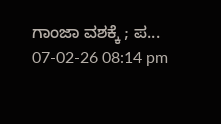ಗಾಂಜಾ ವಶಕ್ಕೆ ; ಪ...
07-02-26 08:14 pm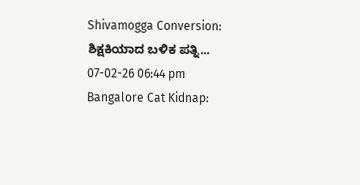Shivamogga Conversion: ಶಿಕ್ಷಕಿಯಾದ ಬಳಿಕ ಪತ್ನಿ...
07-02-26 06:44 pm
Bangalore Cat Kidnap: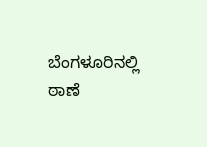ಬೆಂಗಳೂರಿನಲ್ಲಿ ಠಾಣೆ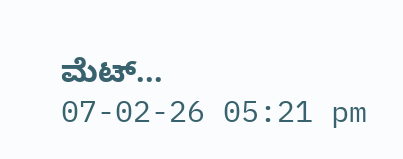ಮೆಟ್...
07-02-26 05:21 pm